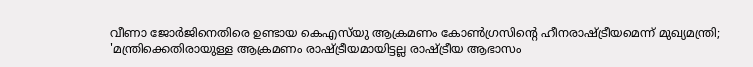വീണാ ജോര്‍ജിനെതിരെ ഉണ്ടായ കെഎസ്‌യു ആക്രമണം കോണ്‍ഗ്രസിന്റെ ഹീനരാഷ്ട്രീയമെന്ന് മുഖ്യമന്ത്രി; 'മന്ത്രിക്കെതിരായുള്ള ആക്രമണം രാഷ്ട്രീയമായിട്ടല്ല രാഷ്ട്രീയ ആഭാസം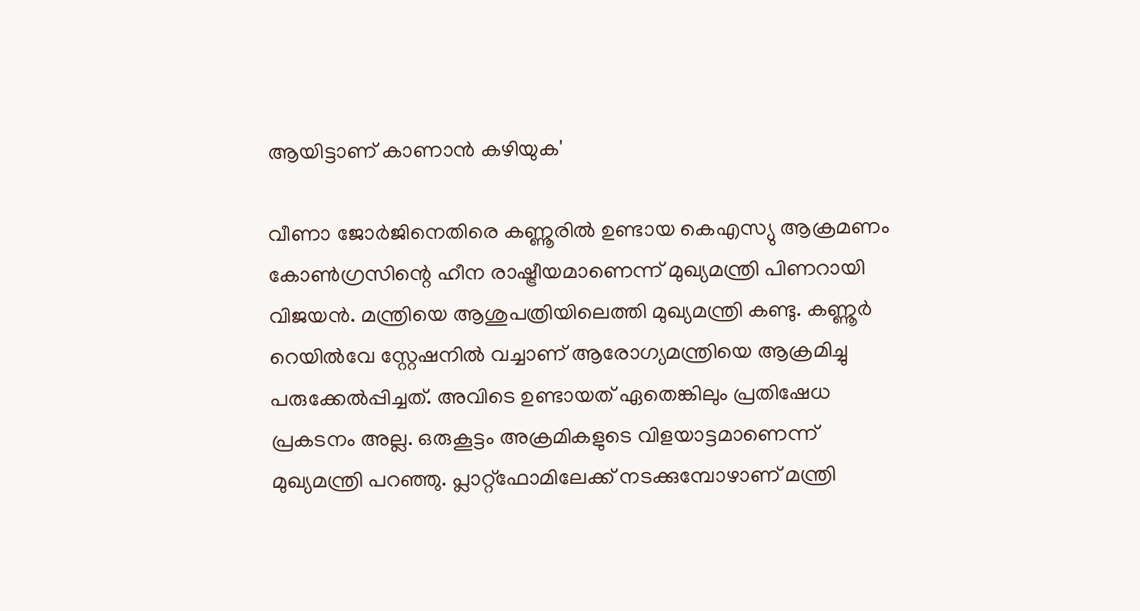ആയിട്ടാണ് കാണാന്‍ കഴിയുക'

വീണാ ജോര്‍ജിനെതിരെ കണ്ണൂരില്‍ ഉണ്ടായ കെഎസ്യു ആക്രമണം കോണ്‍ഗ്രസിന്റെ ഹീന രാഷ്ട്രീയമാണെന്ന് മുഖ്യമന്ത്രി പിണറായി വിജയന്‍. മന്ത്രിയെ ആശുപത്രിയിലെത്തി മുഖ്യമന്ത്രി കണ്ടു. കണ്ണൂര്‍ റെയില്‍വേ സ്റ്റേഷനില്‍ വച്ചാണ് ആരോഗ്യമന്ത്രിയെ ആക്രമിച്ചു പരുക്കേല്‍പ്പിച്ചത്. അവിടെ ഉണ്ടായത് ഏതെങ്കിലും പ്രതിഷേധ പ്രകടനം അല്ല. ഒരുകൂട്ടം അക്രമികളുടെ വിളയാട്ടമാണെന്ന് മുഖ്യമന്ത്രി പറഞ്ഞു. പ്ലാറ്റ്‌ഫോമിലേക്ക് നടക്കുമ്പോഴാണ് മന്ത്രി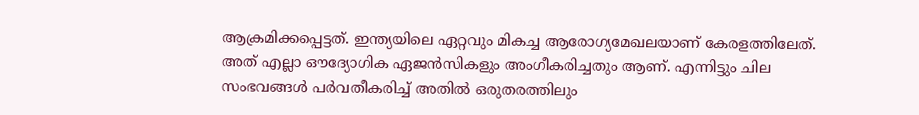ആക്രമിക്കപ്പെട്ടത്. ഇന്ത്യയിലെ ഏറ്റവും മികച്ച ആരോഗ്യമേഖലയാണ് കേരളത്തിലേത്. അത് എല്ലാ ഔദ്യോഗിക ഏജന്‍സികളും അംഗീകരിച്ചതും ആണ്. എന്നിട്ടും ചില സംഭവങ്ങള്‍ പര്‍വതീകരിച്ച് അതില്‍ ഒരുതരത്തിലും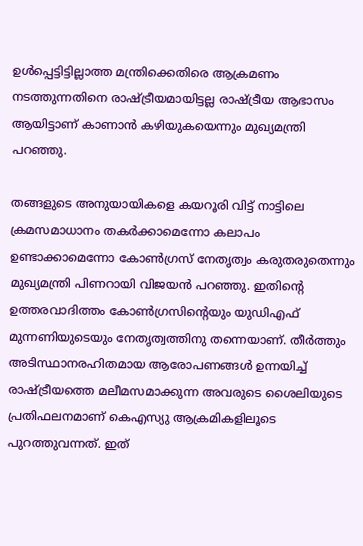ഉള്‍പ്പെട്ടിട്ടില്ലാത്ത മന്ത്രിക്കെതിരെ ആക്രമണം നടത്തുന്നതിനെ രാഷ്ട്രീയമായിട്ടല്ല രാഷ്ട്രീയ ആഭാസം ആയിട്ടാണ് കാണാന്‍ കഴിയുകയെന്നും മുഖ്യമന്ത്രി പറഞ്ഞു.

തങ്ങളുടെ അനുയായികളെ കയറൂരി വിട്ട് നാട്ടിലെ ക്രമസമാധാനം തകര്‍ക്കാമെന്നോ കലാപം ഉണ്ടാക്കാമെന്നോ കോണ്‍ഗ്രസ് നേതൃത്വം കരുതരുതെന്നും മുഖ്യമന്ത്രി പിണറായി വിജയന്‍ പറഞ്ഞു. ഇതിന്റെ ഉത്തരവാദിത്തം കോണ്‍ഗ്രസിന്റെയും യുഡിഎഫ് മുന്നണിയുടെയും നേതൃത്വത്തിനു തന്നെയാണ്. തീര്‍ത്തും അടിസ്ഥാനരഹിതമായ ആരോപണങ്ങള്‍ ഉന്നയിച്ച് രാഷ്ട്രീയത്തെ മലീമസമാക്കുന്ന അവരുടെ ശൈലിയുടെ പ്രതിഫലനമാണ് കെഎസ്യു ആക്രമികളിലൂടെ പുറത്തുവന്നത്. ഇത്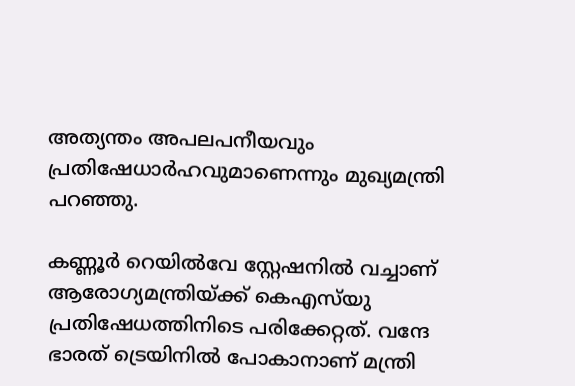അത്യന്തം അപലപനീയവും പ്രതിഷേധാര്‍ഹവുമാണെന്നും മുഖ്യമന്ത്രി പറഞ്ഞു.

കണ്ണൂര്‍ റെയില്‍വേ സ്റ്റേഷനില്‍ വച്ചാണ് ആരോഗ്യമന്ത്രിയ്ക്ക് കെഎസ്‌യു പ്രതിഷേധത്തിനിടെ പരിക്കേറ്റത്. വന്ദേ ഭാരത് ട്രെയിനില്‍ പോകാനാണ് മന്ത്രി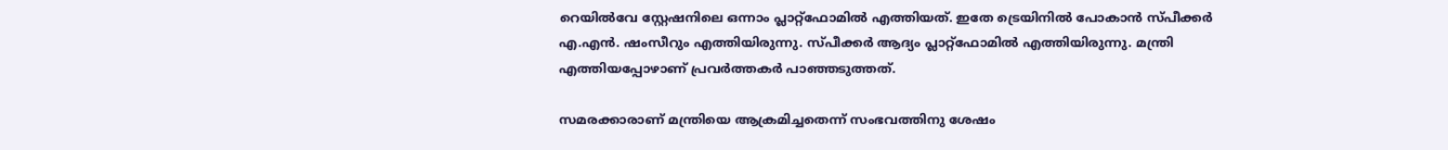റെയില്‍വേ സ്റ്റേഷനിലെ ഒന്നാം പ്ലാറ്റ്‌ഫോമില്‍ എത്തിയത്. ഇതേ ട്രെയിനില്‍ പോകാന്‍ സ്പീക്കര്‍ എ.എന്‍. ഷംസീറും എത്തിയിരുന്നു. സ്പീക്കര്‍ ആദ്യം പ്ലാറ്റ്‌ഫോമില്‍ എത്തിയിരുന്നു. മന്ത്രി എത്തിയപ്പോഴാണ് പ്രവര്‍ത്തകര്‍ പാഞ്ഞടുത്തത്.

സമരക്കാരാണ് മന്ത്രിയെ ആക്രമിച്ചതെന്ന് സംഭവത്തിനു ശേഷം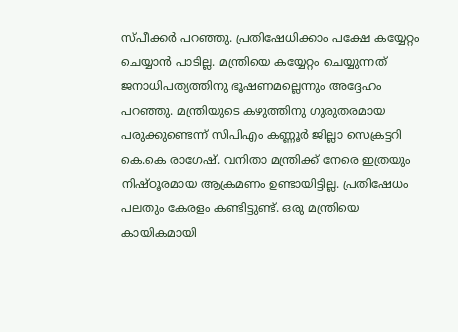സ്പീക്കര്‍ പറഞ്ഞു. പ്രതിഷേധിക്കാം പക്ഷേ കയ്യേറ്റം ചെയ്യാന്‍ പാടില്ല. മന്ത്രിയെ കയ്യേറ്റം ചെയ്യുന്നത് ജനാധിപത്യത്തിനു ഭൂഷണമല്ലെന്നും അദ്ദേഹം പറഞ്ഞു. മന്ത്രിയുടെ കഴുത്തിനു ഗുരുതരമായ പരുക്കുണ്ടെന്ന് സിപിഎം കണ്ണൂര്‍ ജില്ലാ സെക്രട്ടറി കെ.കെ രാഗേഷ്. വനിതാ മന്ത്രിക്ക് നേരെ ഇത്രയും നിഷ്ഠൂരമായ ആക്രമണം ഉണ്ടായിട്ടില്ല. പ്രതിഷേധം പലതും കേരളം കണ്ടിട്ടുണ്ട്. ഒരു മന്ത്രിയെ കായികമായി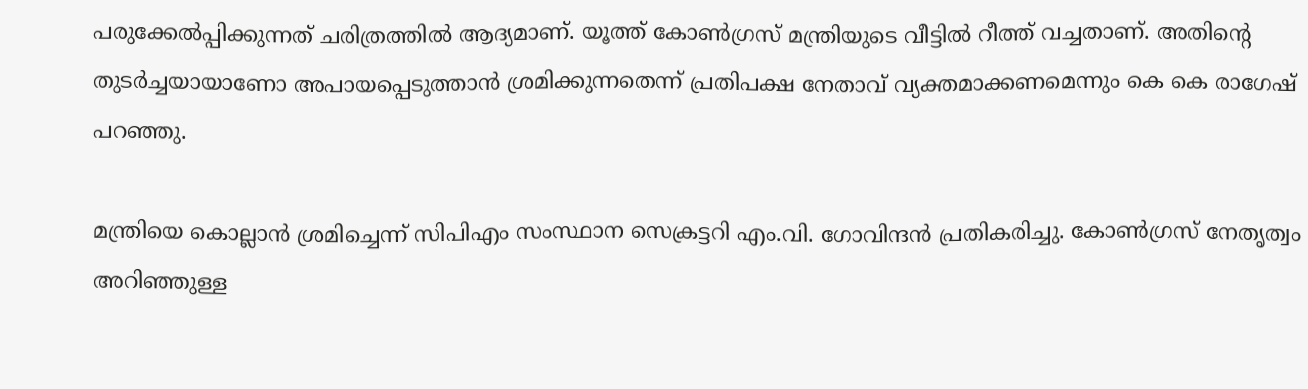പരുക്കേല്‍പ്പിക്കുന്നത് ചരിത്രത്തില്‍ ആദ്യമാണ്. യൂത്ത് കോണ്‍ഗ്രസ് മന്ത്രിയുടെ വീട്ടില്‍ റീത്ത് വച്ചതാണ്. അതിന്റെ തുടര്‍ച്ചയായാണോ അപായപ്പെടുത്താന്‍ ശ്രമിക്കുന്നതെന്ന് പ്രതിപക്ഷ നേതാവ് വ്യക്തമാക്കണമെന്നും കെ കെ രാഗേഷ് പറഞ്ഞു.

മന്ത്രിയെ കൊല്ലാന്‍ ശ്രമിച്ചെന്ന് സിപിഎം സംസ്ഥാന സെക്രട്ടറി എം.വി. ഗോവിന്ദന്‍ പ്രതികരിച്ചു. കോണ്‍ഗ്രസ് നേതൃത്വം അറിഞ്ഞുള്ള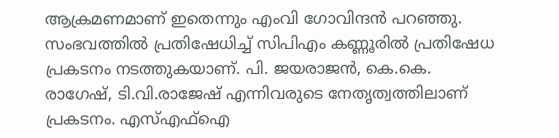ആക്രമണമാണ് ഇതെന്നും എംവി ഗോവിന്ദന്‍ പറഞ്ഞു. സംഭവത്തില്‍ പ്രതിഷേധിച്ച് സിപിഎം കണ്ണൂരില്‍ പ്രതിഷേധ പ്രകടനം നടത്തുകയാണ്. പി. ജയരാജന്‍, കെ.കെ. രാഗേഷ്, ടി.വി.രാജേഷ് എന്നിവരുടെ നേതൃത്വത്തിലാണ് പ്രകടനം. എസ്എഫ്‌ഐ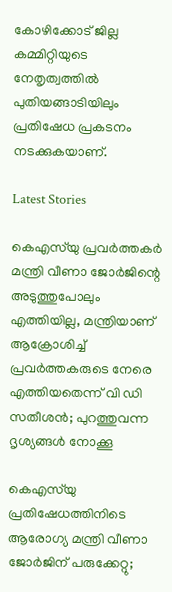കോഴിക്കോട് ജില്ല കമ്മിറ്റിയുടെ നേതൃത്വത്തില്‍ പുതിയങ്ങാടിയിലും പ്രതിഷേധ പ്രകടനം നടക്കുകയാണ്.

Latest Stories

കെഎസ്‌യു പ്രവര്‍ത്തകര്‍ മന്ത്രി വീണാ ജോര്‍ജിന്റെ അടുത്തുപോലും എത്തിയില്ല, മന്ത്രിയാണ് ആക്രോശിച്ച് പ്രവര്‍ത്തകരുടെ നേരെ എത്തിയതെന്ന് വി ഡി സതീശന്‍; പുറത്തുവന്ന ദൃശ്യങ്ങള്‍ നോക്കൂ

കെഎസ്‌യു പ്രതിഷേധത്തിനിടെ ആരോഗ്യ മന്ത്രി വീണാ ജോര്‍ജിന് പരുക്കേറ്റു;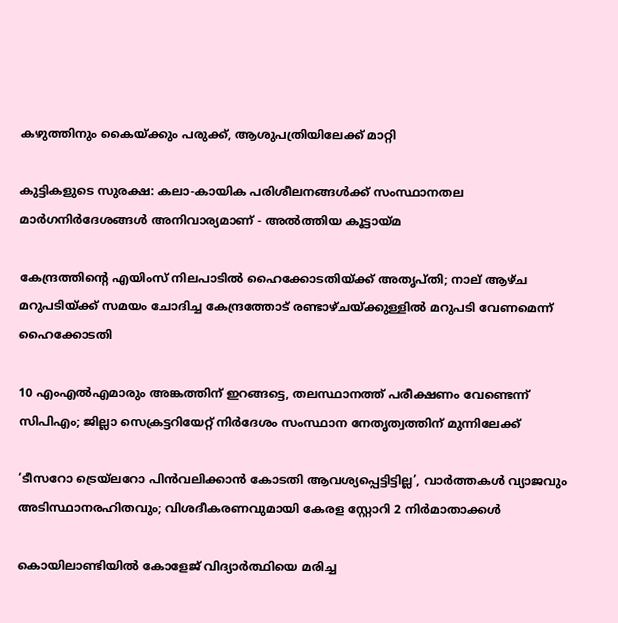കഴുത്തിനും കൈയ്ക്കും പരുക്ക്, ആശുപത്രിയിലേക്ക് മാറ്റി

കുട്ടികളുടെ സുരക്ഷ: കലാ-കായിക പരിശീലനങ്ങൾക്ക് സംസ്ഥാനതല മാർഗനിർദേശങ്ങൾ അനിവാര്യമാണ് - അൽത്തിയ കൂട്ടായ്മ

കേന്ദ്രത്തിന്റെ എയിംസ് നിലപാടില്‍ ഹൈക്കോടതിയ്ക്ക് അതൃപ്തി; നാല് ആഴ്ച മറുപടിയ്ക്ക് സമയം ചോദിച്ച കേന്ദ്രത്തോട് രണ്ടാഴ്ചയ്ക്കുള്ളില്‍ മറുപടി വേണമെന്ന് ഹൈക്കോടതി

10 എംഎല്‍എമാരും അങ്കത്തിന് ഇറങ്ങട്ടെ, തലസ്ഥാനത്ത് പരീക്ഷണം വേണ്ടെന്ന് സിപിഎം; ജില്ലാ സെക്രട്ടറിയേറ്റ് നിര്‍ദേശം സംസ്ഥാന നേതൃത്വത്തിന് മുന്നിലേക്ക്

‘ടീസറോ ട്രെയ്ലറോ പിൻവലിക്കാൻ കോടതി ആവശ്യപ്പെട്ടിട്ടില്ല’, വാർത്തകൾ വ്യാജവും അടിസ്ഥാനരഹിതവും; വിശദീകരണവുമായി കേരള സ്റ്റോറി 2 നിർമാതാക്കൾ

കൊയിലാണ്ടിയില്‍ കോളേജ് വിദ്യാര്‍ത്ഥിയെ മരിച്ച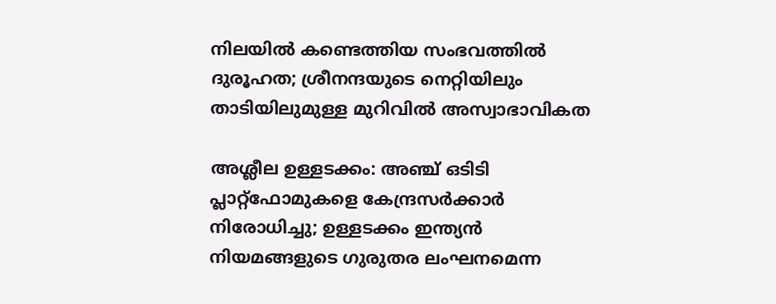നിലയില്‍ കണ്ടെത്തിയ സംഭവത്തില്‍ ദുരൂഹത; ശ്രീനന്ദയുടെ നെറ്റിയിലും താടിയിലുമുള്ള മുറിവില്‍ അസ്വാഭാവികത

അശ്ലീല ഉള്ളടക്കം: അഞ്ച് ഒടിടി പ്ലാറ്റ്‌ഫോമുകളെ കേന്ദ്രസര്‍ക്കാര്‍ നിരോധിച്ചു; ഉള്ളടക്കം ഇന്ത്യന്‍ നിയമങ്ങളുടെ ഗുരുതര ലംഘനമെന്ന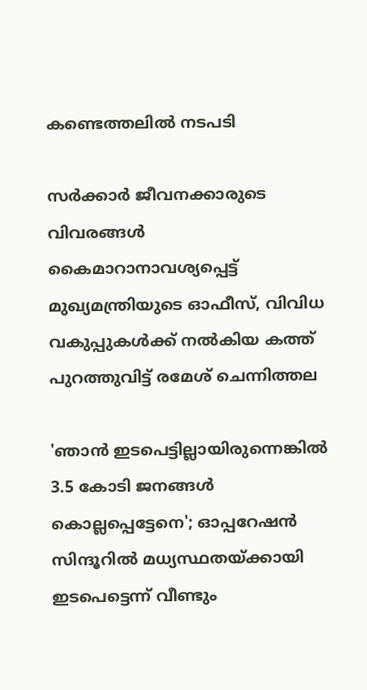കണ്ടെത്തലില്‍ നടപടി

സര്‍ക്കാര്‍ ജീവനക്കാരുടെ വിവരങ്ങള്‍ കൈമാറാനാവശ്യപ്പെട്ട് മുഖ്യമന്ത്രിയുടെ ഓഫീസ്, വിവിധ വകുപ്പുകള്‍ക്ക് നല്‍കിയ കത്ത് പുറത്തുവിട്ട് രമേശ് ചെന്നിത്തല

'ഞാന്‍ ഇടപെട്ടില്ലായിരുന്നെങ്കില്‍ 3.5 കോടി ജനങ്ങള്‍ കൊല്ലപ്പെട്ടേനെ'; ഓപ്പറേഷന്‍ സിന്ദൂറില്‍ മധ്യസ്ഥതയ്ക്കായി ഇടപെട്ടെന്ന് വീണ്ടും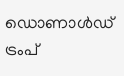ഡൊണാള്‍ഡ് ട്രംപ്